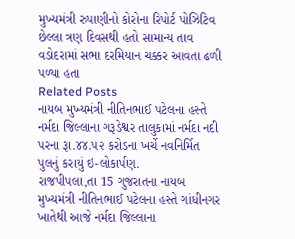મુખ્યમંત્રી રુપાણીનો કોરોના રિપોર્ટ પોઝિટિવ
છેલ્લા ત્રણ દિવસથી હતો સામાન્ય તાવ
વડોદરામાં સભા દરમિયાન ચક્કર આવતા ઢળી પળ્યા હતા
Related Posts
નાયબ મુખ્યમંત્રી નીતિનભાઈ પટેલના હસ્તે નર્મદા જિલ્લાના ગરૂડેશ્વર તાલુકામાં નર્મદા નદી પરના રૂા.૪૪.૫૨ કરોડના ખર્ચે નવનિર્મિત પુલનું કરાયું ઇ-લોકાર્પણ.
રાજપીપલા,તા 15 ગુજરાતના નાયબ મુખ્યમંત્રી નીતિનભાઈ પટેલના હસ્તે ગાંધીનગર ખાતેથી આજે નર્મદા જિલ્લાના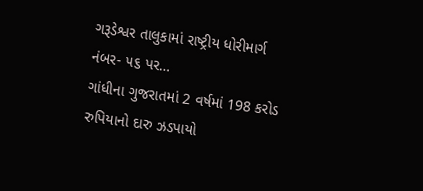ગરૂડેશ્વર તાલુકામાં રાષ્ટ્રીય ધોરીમાર્ગ નંબર- ૫૬ પર…
ગાંધીના ગુજરાતમાં 2 વર્ષમાં 198 કરોડ રુપિયાનો દારુ ઝડપાયો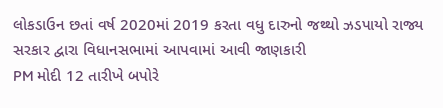લોકડાઉન છતાં વર્ષ 2020માં 2019 કરતા વધુ દારુનો જથ્થો ઝડપાયો રાજ્ય સરકાર દ્વારા વિધાનસભામાં આપવામાં આવી જાણકારી
PM મોદી 12 તારીખે બપોરે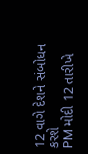12 વાગે દેશને સંબોધન કરશે
PM મોદી 12 તારીખે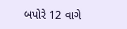બપોરે 12 વાગે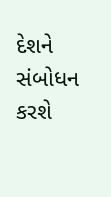દેશને સંબોધન કરશે